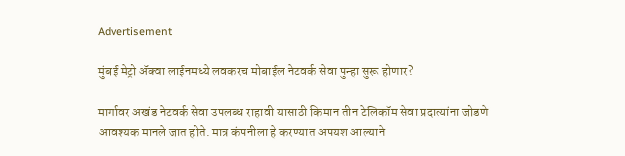Advertisement

मुंबई मेट्रो ॲक्वा लाईनमध्ये लवकरच मोबाईल नेटवर्क सेवा पुन्हा सुरू होणार?

मार्गावर अखंड नेटवर्क सेवा उपलब्ध राहावी यासाठी किमान तीन टेलिकॉम सेवा प्रदात्यांना जोडणे आवश्यक मानले जात होते. मात्र कंपनीला हे करण्यात अपयश आल्याने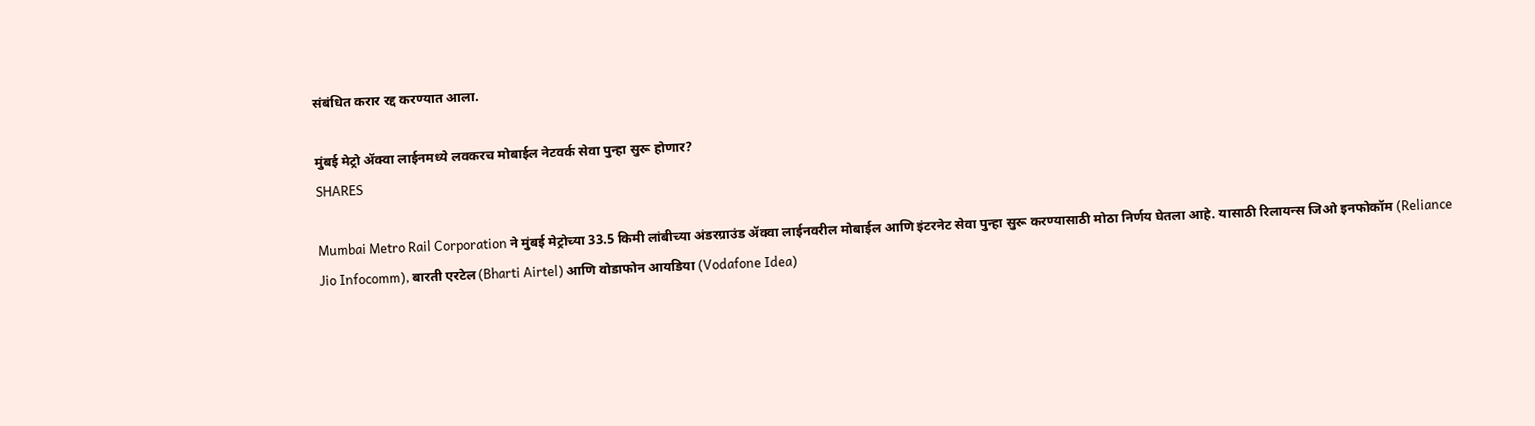संबंधित करार रद्द करण्यात आला.

मुंबई मेट्रो ॲक्वा लाईनमध्ये लवकरच मोबाईल नेटवर्क सेवा पुन्हा सुरू होणार?
SHARES

Mumbai Metro Rail Corporation ने मुंबई मेट्रोच्या 33.5 किमी लांबीच्या अंडरग्राउंड ॲक्वा लाईनवरील मोबाईल आणि इंटरनेट सेवा पुन्हा सुरू करण्यासाठी मोठा निर्णय घेतला आहे. यासाठी रिलायन्स जिओ इनफोकॉम (Reliance Jio Infocomm), बारती एरटेल (Bharti Airtel) आणि वोडाफोन आयडिया (Vodafone Idea)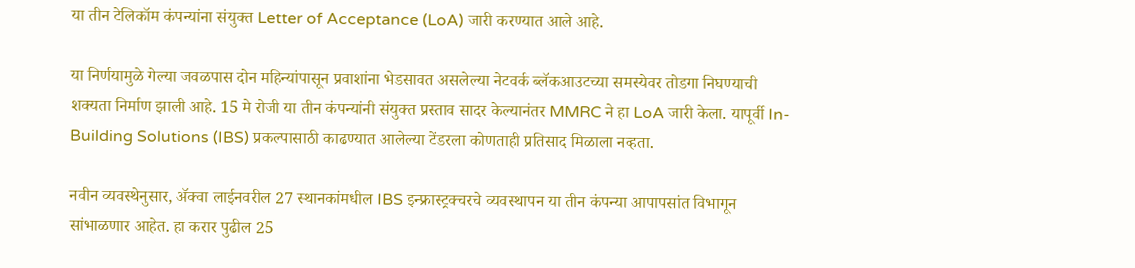या तीन टेलिकॉम कंपन्यांना संयुक्त Letter of Acceptance (LoA) जारी करण्यात आले आहे.

या निर्णयामुळे गेल्या जवळपास दोन महिन्यांपासून प्रवाशांना भेडसावत असलेल्या नेटवर्क ब्लॅकआउटच्या समस्येवर तोडगा निघण्याची शक्यता निर्माण झाली आहे. 15 मे रोजी या तीन कंपन्यांनी संयुक्त प्रस्ताव सादर केल्यानंतर MMRC ने हा LoA जारी केला. यापूर्वी In-Building Solutions (IBS) प्रकल्पासाठी काढण्यात आलेल्या टेंडरला कोणताही प्रतिसाद मिळाला नव्हता.

नवीन व्यवस्थेनुसार, ॲक्वा लाईनवरील 27 स्थानकांमधील IBS इन्फ्रास्ट्रक्चरचे व्यवस्थापन या तीन कंपन्या आपापसांत विभागून सांभाळणार आहेत. हा करार पुढील 25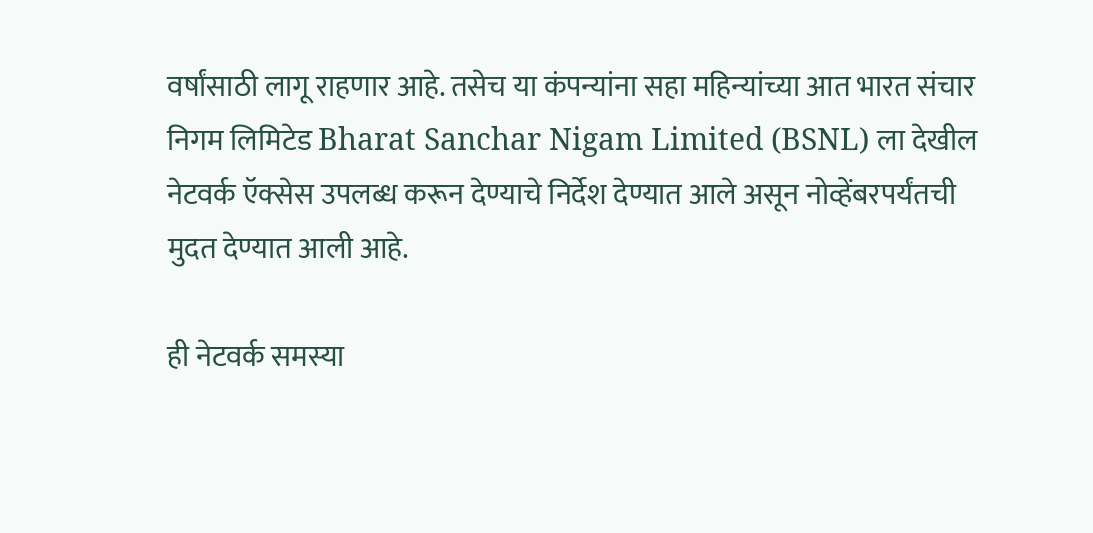वर्षांसाठी लागू राहणार आहे. तसेच या कंपन्यांना सहा महिन्यांच्या आत भारत संचार निगम लिमिटेड Bharat Sanchar Nigam Limited (BSNL) ला देखील नेटवर्क ऍक्सेस उपलब्ध करून देण्याचे निर्देश देण्यात आले असून नोव्हेंबरपर्यंतची मुदत देण्यात आली आहे.

ही नेटवर्क समस्या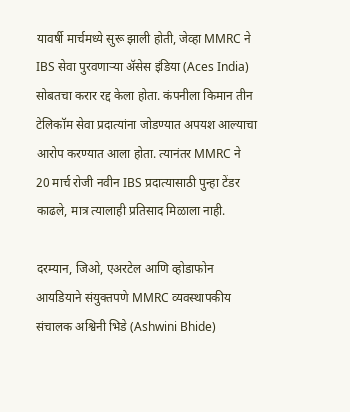यावर्षी मार्चमध्ये सुरू झाली होती, जेव्हा MMRC ने IBS सेवा पुरवणाऱ्या ॲसेस इंडिया (Aces India) सोबतचा करार रद्द केला होता. कंपनीला किमान तीन टेलिकॉम सेवा प्रदात्यांना जोडण्यात अपयश आल्याचा आरोप करण्यात आला होता. त्यानंतर MMRC ने 20 मार्च रोजी नवीन IBS प्रदात्यासाठी पुन्हा टेंडर काढले, मात्र त्यालाही प्रतिसाद मिळाला नाही.

दरम्यान, जिओ, एअरटेल आणि व्होडाफोन आयडियाने संयुक्तपणे MMRC व्यवस्थापकीय संचालक अश्विनी भिडे (Ashwini Bhide)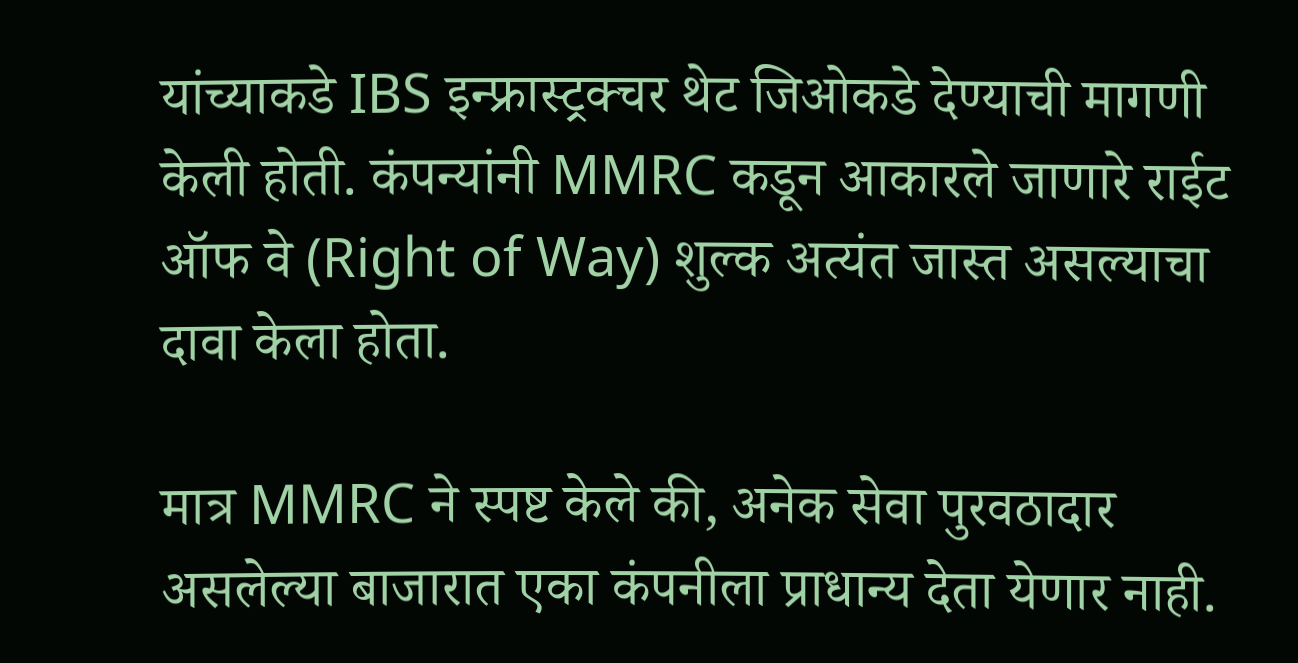यांच्याकडे IBS इन्फ्रास्ट्रक्चर थेट जिओकडे देण्याची मागणी केली होती. कंपन्यांनी MMRC कडून आकारले जाणारे राईट ऑफ वे (Right of Way) शुल्क अत्यंत जास्त असल्याचा दावा केला होता.

मात्र MMRC ने स्पष्ट केले की, अनेक सेवा पुरवठादार असलेल्या बाजारात एका कंपनीला प्राधान्य देता येणार नाही.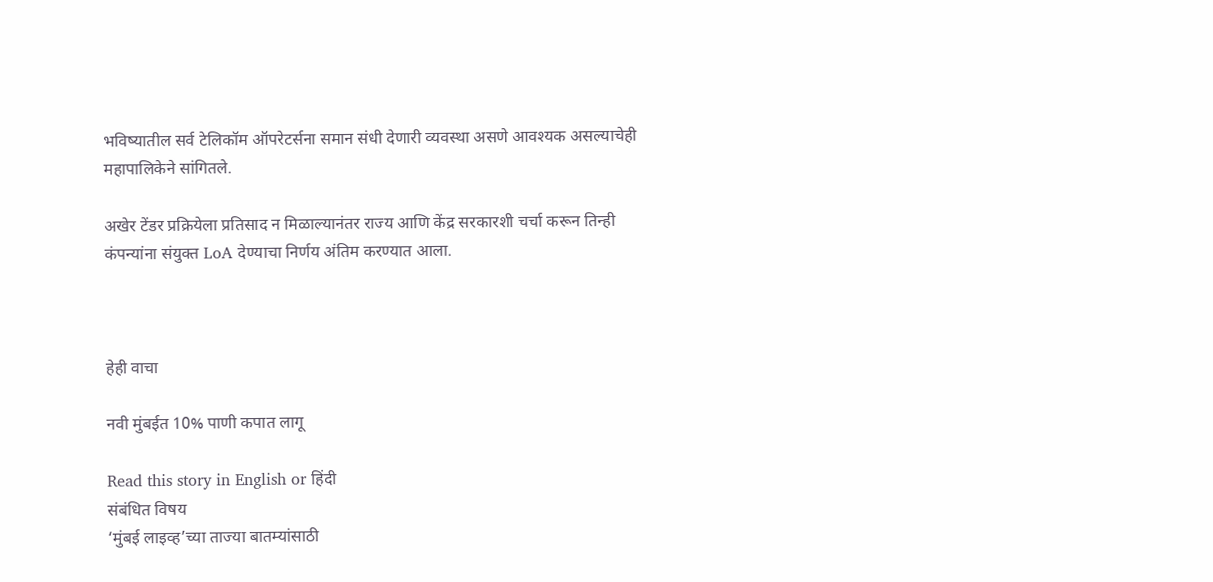भविष्यातील सर्व टेलिकॉम ऑपरेटर्सना समान संधी देणारी व्यवस्था असणे आवश्यक असल्याचेही महापालिकेने सांगितले.

अखेर टेंडर प्रक्रियेला प्रतिसाद न मिळाल्यानंतर राज्य आणि केंद्र सरकारशी चर्चा करून तिन्ही कंपन्यांना संयुक्त LoA देण्याचा निर्णय अंतिम करण्यात आला.



हेही वाचा

नवी मुंबईत 10% पाणी कपात लागू

Read this story in English or हिंदी
संबंधित विषय
‘मुंबई लाइव्ह’च्या ताज्या बातम्यांसाठी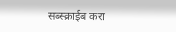सब्स्क्राईब करा